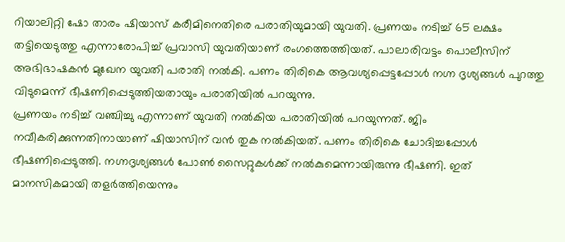റിയാലിറ്റി ഷോ താരം ഷിയാസ് കരീമിനെതിരെ പരാതിയുമായി യുവതി. പ്രണയം നടിച്ച് 65 ലക്ഷം തട്ടിയെടുത്തു എന്നാരോപിച്ച് പ്രവാസി യുവതിയാണ് രംഗത്തെത്തിയത്. പാലാരിവട്ടം പൊലീസിന് അഭിഭാഷകൻ മുഖേന യുവതി പരാതി നൽകി. പണം തിരികെ ആവശ്യപ്പെട്ടപ്പോൾ നഗ്ന ദൃശ്യങ്ങൾ പുറത്തു വിടുമെന്ന് ഭീഷണിപ്പെടുത്തിയതായും പരാതിയിൽ പറയുന്നു.
പ്രണയം നടിച്ച് വഞ്ചിച്ചു എന്നാണ് യുവതി നൽകിയ പരാതിയിൽ പറയുന്നത്. ജിം നവീകരിക്കുന്നതിനായാണ് ഷിയാസിന് വൻ തുക നൽകിയത്. പണം തിരികെ ചോദിച്ചപ്പോൾ ഭീഷണിപ്പെടുത്തി. നഗ്നദൃശ്യങ്ങൾ പോൺ സൈറ്റുകൾക്ക് നൽകുമെന്നായിരുന്നു ഭീഷണി. ഇത് മാനസികമായി തളർത്തിയെന്നും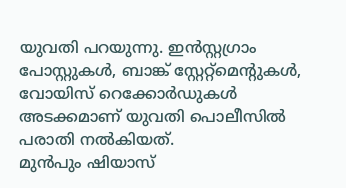യുവതി പറയുന്നു. ഇൻസ്റ്റഗ്രാം പോസ്റ്റുകൾ, ബാങ്ക് സ്റ്റേറ്റ്മെന്റുകൾ, വോയിസ് റെക്കോർഡുകൾ അടക്കമാണ് യുവതി പൊലീസിൽ പരാതി നൽകിയത്.
മുൻപും ഷിയാസ്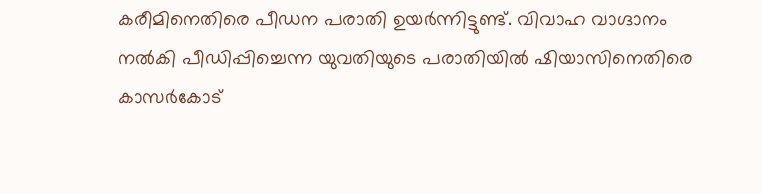കരീമിനെതിരെ പീഡന പരാതി ഉയർന്നിട്ടുണ്ട്. വിവാഹ വാഗ്ദാനം നൽകി പീഡിപ്പിച്ചെന്ന യുവതിയുടെ പരാതിയിൽ ഷിയാസിനെതിരെ കാസർകോട്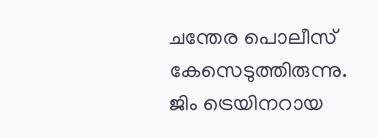ചന്തേര പൊലീസ് കേസെടുത്തിരുന്നു. ജിം ട്രെയിനറായ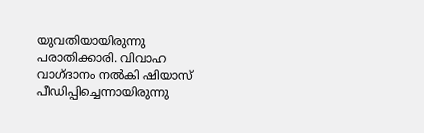യുവതിയായിരുന്നു പരാതിക്കാരി. വിവാഹ വാഗ്ദാനം നൽകി ഷിയാസ് പീഡിപ്പിച്ചെന്നായിരുന്നു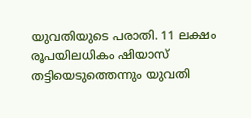യുവതിയുടെ പരാതി. 11 ലക്ഷം രൂപയിലധികം ഷിയാസ് തട്ടിയെടുത്തെന്നും യുവതി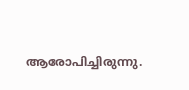ആരോപിച്ചിരുന്നു.